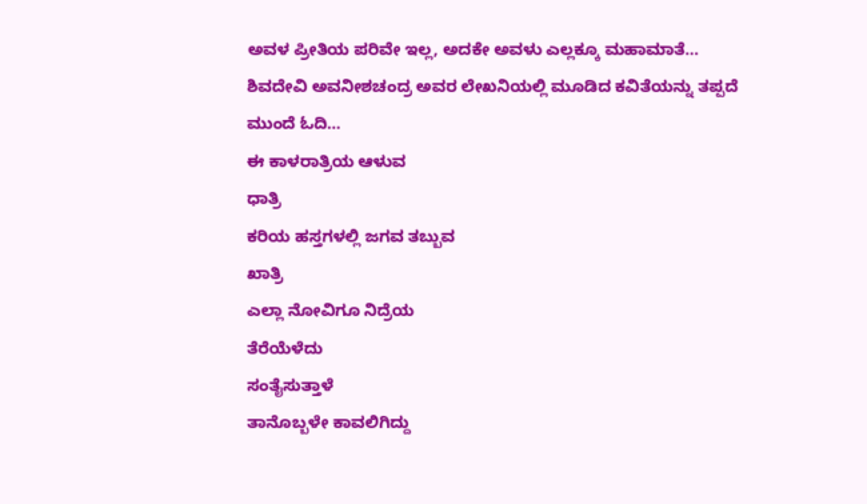ಅವಳ ಪ್ರೀತಿಯ ಪರಿವೇ ಇಲ್ಲ, ಅದಕೇ ಅವಳು ಎಲ್ಲಕ್ಕೂ ಮಹಾಮಾತೆ… ಶಿವದೇವಿ ಅವನೀಶಚಂದ್ರ ಅವರ ಲೇಖನಿಯಲ್ಲಿ ಮೂಡಿದ ಕವಿತೆಯನ್ನು ತಪ್ಪದೆ ಮುಂದೆ ಓದಿ…
ಈ ಕಾಳರಾತ್ರಿಯ ಆಳುವ
ಧಾತ್ರಿ
ಕರಿಯ ಹಸ್ತಗಳಲ್ಲಿ ಜಗವ ತಬ್ಬುವ
ಖಾತ್ರಿ
ಎಲ್ಲಾ ನೋವಿಗೂ ನಿದ್ರೆಯ
ತೆರೆಯೆಳೆದು
ಸಂತೈಸುತ್ತಾಳೆ
ತಾನೊಬ್ಬಳೇ ಕಾವಲಿಗಿದ್ದು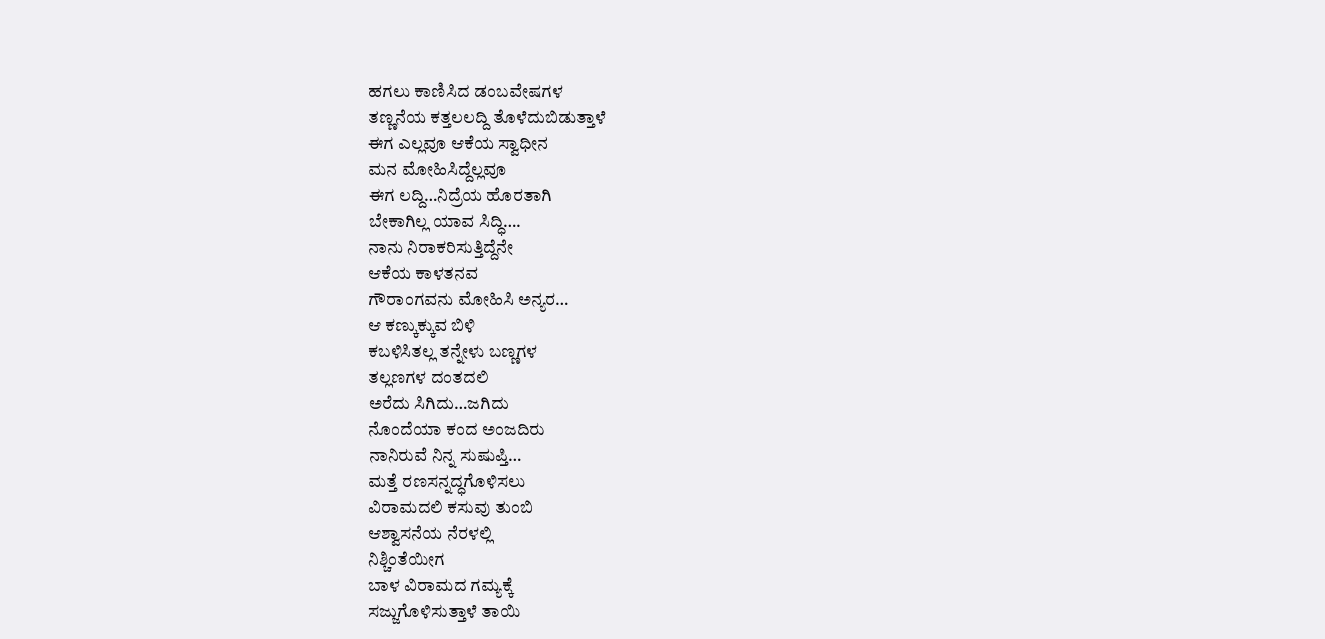ಹಗಲು ಕಾಣಿಸಿದ ಡಂಬವೇಷಗಳ
ತಣ್ಣನೆಯ ಕತ್ತಲಲದ್ದಿ ತೊಳೆದುಬಿಡುತ್ತಾಳೆ
ಈಗ ಎಲ್ಲವೂ ಆಕೆಯ ಸ್ವಾಧೀನ
ಮನ ಮೋಹಿಸಿದ್ದೆಲ್ಲವೂ
ಈಗ ಲದ್ದಿ…ನಿದ್ರೆಯ ಹೊರತಾಗಿ
ಬೇಕಾಗಿಲ್ಲ ಯಾವ ಸಿದ್ಧಿ….
ನಾನು ನಿರಾಕರಿಸುತ್ತಿದ್ದೆನೇ
ಆಕೆಯ ಕಾಳತನವ
ಗೌರಾಂಗವನು ಮೋಹಿಸಿ ಅನ್ಯರ…
ಆ ಕಣ್ಕುಕ್ಕುವ ಬಿಳಿ
ಕಬಳಿಸಿತಲ್ಲ ತನ್ನೇಳು ಬಣ್ಣಗಳ
ತಲ್ಲಣಗಳ ದಂತದಲಿ
ಅರೆದು ಸಿಗಿದು…ಜಗಿದು
ನೊಂದೆಯಾ ಕಂದ ಅಂಜದಿರು
ನಾನಿರುವೆ ನಿನ್ನ ಸುಷುಪ್ತಿ…
ಮತ್ತೆ ರಣಸನ್ನದ್ಧಗೊಳಿಸಲು
ವಿರಾಮದಲಿ ಕಸುವು ತುಂಬಿ
ಆಶ್ವಾಸನೆಯ ನೆರಳಲ್ಲಿ
ನಿಶ್ಚಿಂತೆಯೀಗ
ಬಾಳ ವಿರಾಮದ ಗಮ್ಯಕ್ಕೆ
ಸಜ್ಜುಗೊಳಿಸುತ್ತಾಳೆ ತಾಯಿ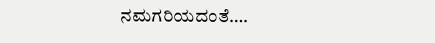ನಮಗರಿಯದಂತೆ….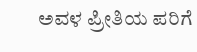ಅವಳ ಪ್ರೀತಿಯ ಪರಿಗೆ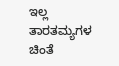ಇಲ್ಲ ತಾರತಮ್ಯಗಳ ಚಿಂತೆ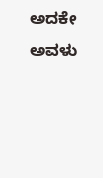ಅದಕೇ ಅವಳು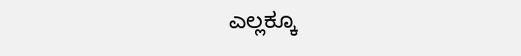ಎಲ್ಲಕ್ಕೂ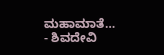ಮಹಾಮಾತೆ…
- ಶಿವದೇವಿ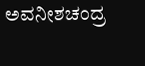ಅವನೀಶಚಂದ್ರ